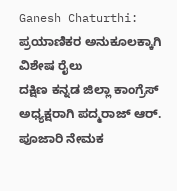Ganesh Chaturthi: ಪ್ರಯಾಣಿಕರ ಅನುಕೂಲಕ್ಕಾಗಿ ವಿಶೇಷ ರೈಲು
ದಕ್ಷಿಣ ಕನ್ನಡ ಜಿಲ್ಲಾ ಕಾಂಗ್ರೆಸ್ ಅಧ್ಯಕ್ಷರಾಗಿ ಪದ್ಮರಾಜ್ ಆರ್. ಪೂಜಾರಿ ನೇಮಕ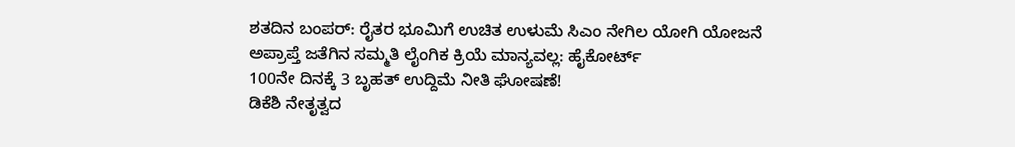ಶತದಿನ ಬಂಪರ್: ರೈತರ ಭೂಮಿಗೆ ಉಚಿತ ಉಳುಮೆ ಸಿಎಂ ನೇಗಿಲ ಯೋಗಿ ಯೋಜನೆ
ಅಪ್ರಾಪ್ತೆ ಜತೆಗಿನ ಸಮ್ಮತಿ ಲೈಂಗಿಕ ಕ್ರಿಯೆ ಮಾನ್ಯವಲ್ಲ: ಹೈಕೋರ್ಟ್
100ನೇ ದಿನಕ್ಕೆ 3 ಬೃಹತ್ ಉದ್ದಿಮೆ ನೀತಿ ಘೋಷಣೆ!
ಡಿಕೆಶಿ ನೇತೃತ್ವದ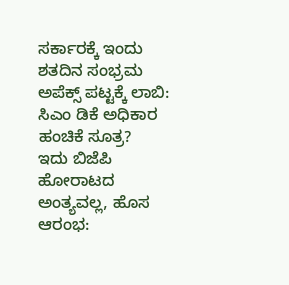ಸರ್ಕಾರಕ್ಕೆ ಇಂದು ಶತದಿನ ಸಂಭ್ರಮ
ಅಪೆಕ್ಸ್ ಪಟ್ಟಕ್ಕೆ ಲಾಬಿ: ಸಿಎಂ ಡಿಕೆ ಅಧಿಕಾರ ಹಂಚಿಕೆ ಸೂತ್ರ?
ಇದು ಬಿಜೆಪಿ ಹೋರಾಟದ ಅಂತ್ಯವಲ್ಲ, ಹೊಸ ಆರಂಭ: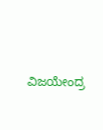ವಿಜಯೇಂದ್ರ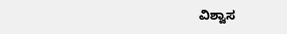ವಿಶ್ವಾಸ